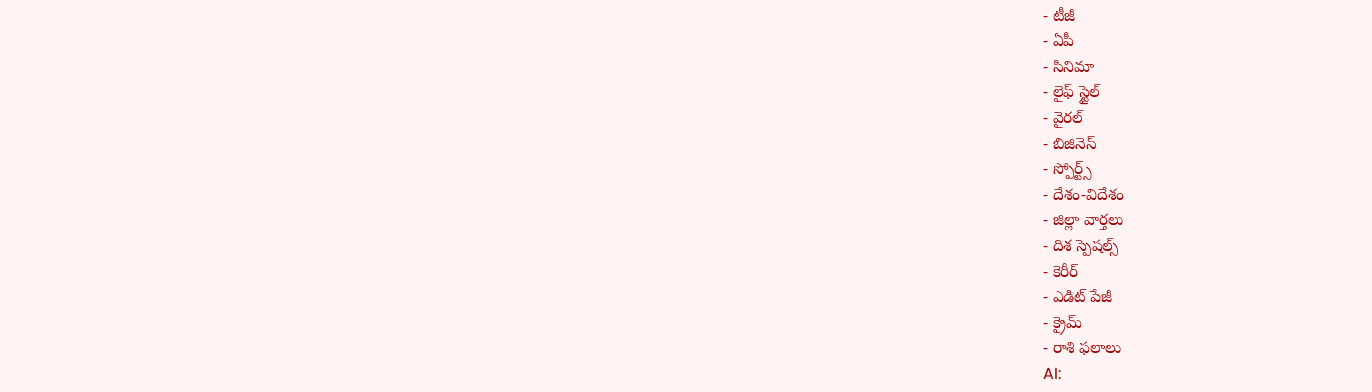- టీజీ
- ఏపీ
- సినిమా
- లైఫ్ స్టైల్
- వైరల్
- బిజినెస్
- స్పోర్ట్స్
- దేశం-విదేశం
- జిల్లా వార్తలు
- దిశ స్పెషల్స్
- కెరీర్
- ఎడిట్ పేజీ
- క్రైమ్
- రాశి ఫలాలు
AI: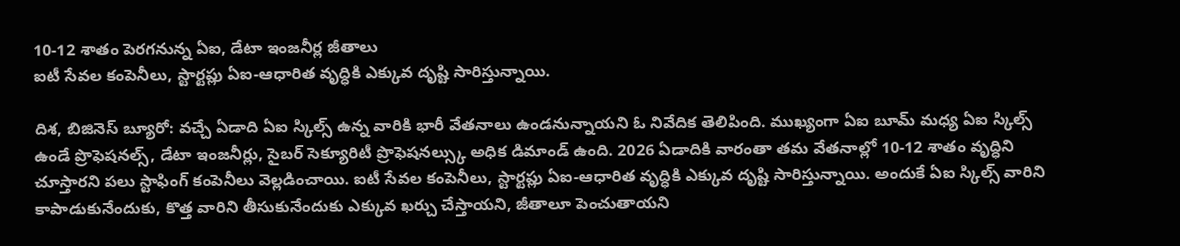10-12 శాతం పెరగనున్న ఏఐ, డేటా ఇంజనీర్ల జీతాలు
ఐటీ సేవల కంపెనీలు, స్టార్టప్లు ఏఐ-ఆధారిత వృద్ధికి ఎక్కువ దృష్టి సారిస్తున్నాయి.

దిశ, బిజినెస్ బ్యూరో: వచ్చే ఏడాది ఏఐ స్కిల్స్ ఉన్న వారికి భారీ వేతనాలు ఉండనున్నాయని ఓ నివేదిక తెలిపింది. ముఖ్యంగా ఏఐ బూమ్ మధ్య ఏఐ స్కిల్స్ ఉండే ప్రొఫెషనల్స్, డేటా ఇంజనీర్లు, సైబర్ సెక్యూరిటీ ప్రొఫెషనల్స్కు అధిక డిమాండ్ ఉంది. 2026 ఏడాదికి వారంతా తమ వేతనాల్లో 10-12 శాతం వృద్ధిని చూస్తారని పలు స్టాఫింగ్ కంపెనీలు వెల్లడించాయి. ఐటీ సేవల కంపెనీలు, స్టార్టప్లు ఏఐ-ఆధారిత వృద్ధికి ఎక్కువ దృష్టి సారిస్తున్నాయి. అందుకే ఏఐ స్కిల్స్ వారిని కాపాడుకునేందుకు, కొత్త వారిని తీసుకునేందుకు ఎక్కువ ఖర్చు చేస్తాయని, జీతాలూ పెంచుతాయని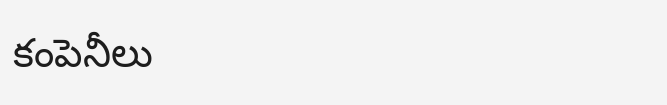కంపెనీలు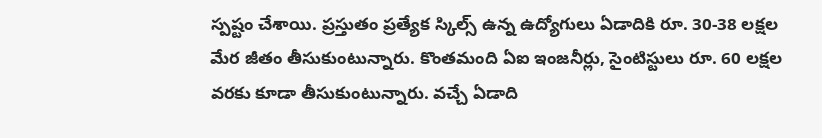స్పష్టం చేశాయి. ప్రస్తుతం ప్రత్యేక స్కిల్స్ ఉన్న ఉద్యోగులు ఏడాదికి రూ. 30-38 లక్షల మేర జీతం తీసుకుంటున్నారు. కొంతమంది ఏఐ ఇంజనీర్లు, సైంటిస్టులు రూ. 60 లక్షల వరకు కూడా తీసుకుంటున్నారు. వచ్చే ఏడాది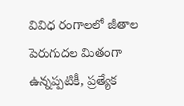వివిధ రంగాలలో జీతాల పెరుగుదల మితంగా ఉన్నప్పటికీ, ప్రత్యేక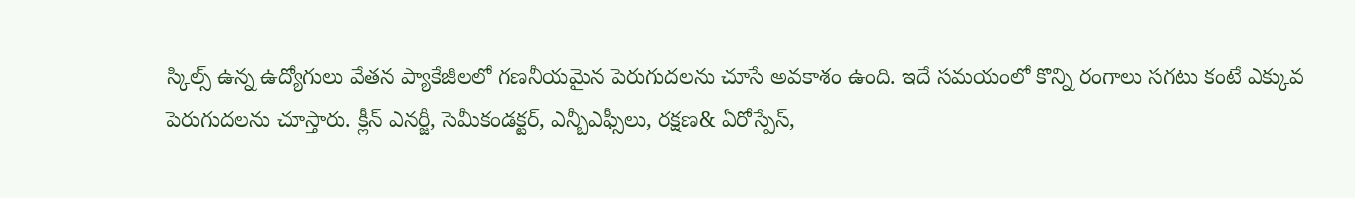స్కిల్స్ ఉన్న ఉద్యోగులు వేతన ప్యాకేజీలలో గణనీయమైన పెరుగుదలను చూసే అవకాశం ఉంది. ఇదే సమయంలో కొన్ని రంగాలు సగటు కంటే ఎక్కువ పెరుగుదలను చూస్తారు. క్లీన్ ఎనర్జీ, సెమీకండక్టర్, ఎన్బీఎఫ్సీలు, రక్షణ& ఏరోస్పేస్,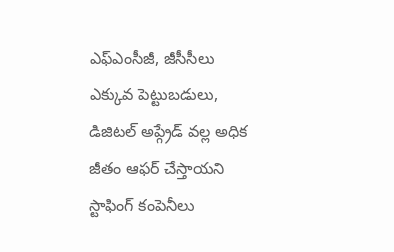ఎఫ్ఎంసీజీ, జీసీసీలు ఎక్కువ పెట్టుబడులు, డిజిటల్ అప్గ్రేడ్ వల్ల అధిక జీతం ఆఫర్ చేస్తాయని స్టాఫింగ్ కంపెనీలు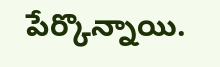పేర్కొన్నాయి.